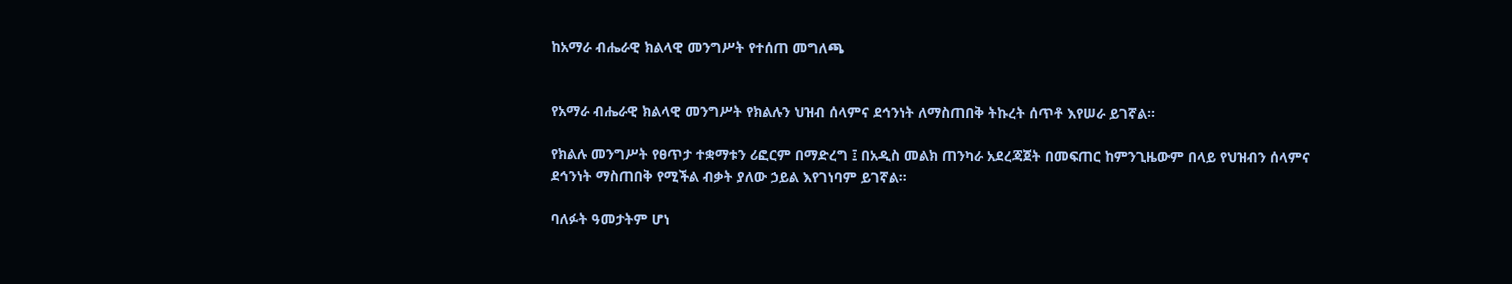ከአማራ ብሔራዊ ክልላዊ መንግሥት የተሰጠ መግለጫ


የአማራ ብሔራዊ ክልላዊ መንግሥት የክልሉን ህዝብ ሰላምና ደኅንነት ለማስጠበቅ ትኩረት ሰጥቶ እየሠራ ይገኛል፡፡

የክልሉ መንግሥት የፀጥታ ተቋማቱን ሪፎርም በማድረግ ፤ በአዲስ መልክ ጠንካራ አደረጃጀት በመፍጠር ከምንጊዜውም በላይ የህዝብን ሰላምና ደኅንነት ማስጠበቅ የሚችል ብቃት ያለው ኃይል እየገነባም ይገኛል፡፡

ባለፉት ዓመታትም ሆነ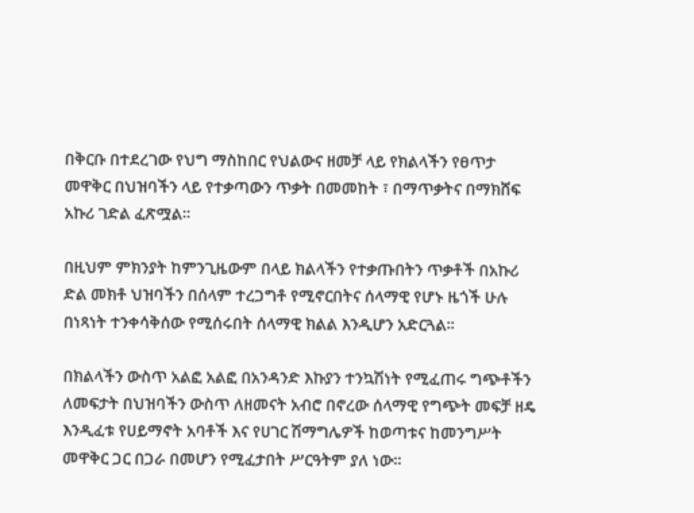በቅርቡ በተደረገው የህግ ማስከበር የህልውና ዘመቻ ላይ የክልላችን የፀጥታ መዋቅር በህዝባችን ላይ የተቃጣውን ጥቃት በመመከት ፣ በማጥቃትና በማክሸፍ አኩሪ ገድል ፈጽሟል፡፡

በዚህም ምክንያት ከምንጊዜውም በላይ ክልላችን የተቃጡበትን ጥቃቶች በአኩሪ ድል መክቶ ህዝባችን በሰላም ተረጋግቶ የሚኖርበትና ሰላማዊ የሆኑ ዜጎች ሁሉ በነጻነት ተንቀሳቅሰው የሚሰሩበት ሰላማዊ ክልል እንዲሆን አድርጓል፡፡

በክልላችን ውስጥ አልፎ አልፎ በአንዳንድ እኩያን ተንኳሽነት የሚፈጠሩ ግጭቶችን ለመፍታት በህዝባችን ውስጥ ለዘመናት አብሮ በኖረው ሰላማዊ የግጭት መፍቻ ዘዴ እንዲፈቱ የሀይማኖት አባቶች እና የሀገር ሽማግሌዎች ከወጣቱና ከመንግሥት መዋቅር ጋር በጋራ በመሆን የሚፈታበት ሥርዓትም ያለ ነው፡፡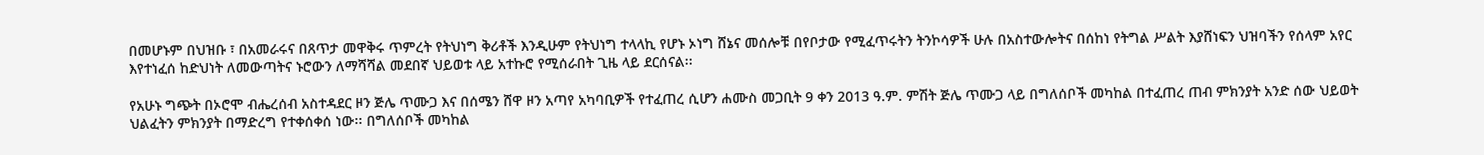በመሆኑም በህዝቡ ፣ በአመራሩና በጸጥታ መዋቅሩ ጥምረት የትህነግ ቅሪቶች እንዲሁም የትህነግ ተላላኪ የሆኑ ኦነግ ሸኔና መሰሎቹ በየቦታው የሚፈጥሩትን ትንኮሳዎች ሁሉ በአስተውሎትና በሰከነ የትግል ሥልት እያሸነፍን ህዝባችን የሰላም አየር እየተነፈሰ ከድህነት ለመውጣትና ኑሮውን ለማሻሻል መደበኛ ህይወቱ ላይ አተኩሮ የሚሰራበት ጊዜ ላይ ደርሰናል፡፡

የአሁኑ ግጭት በኦሮሞ ብሔረሰብ አስተዳደር ዞን ጅሌ ጥሙጋ እና በሰሜን ሸዋ ዞን አጣየ አካባቢዎች የተፈጠረ ሲሆን ሐሙስ መጋቢት 9 ቀን 2013 ዓ.ም. ምሽት ጅሌ ጥሙጋ ላይ በግለሰቦች መካከል በተፈጠረ ጠብ ምክንያት አንድ ሰው ህይወት ህልፈትን ምክንያት በማድረግ የተቀሰቀሰ ነው፡፡ በግለሰቦች መካከል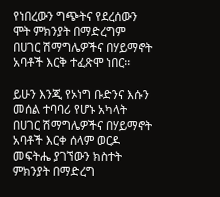የነበረውን ግጭትና የደረሰውን ሞት ምክንያት በማድረግም በሀገር ሽማግሌዎችና በሃይማኖት አባቶች እርቅ ተፈጽሞ ነበር፡፡

ይሁን እንጂ የኦነግ ቡድንና እሱን መሰል ተባባሪ የሆኑ አካላት በሀገር ሽማግሌዎችና በሃይማኖት አባቶች እርቀ ሰላም ወርዶ መፍትሔ ያገኘውን ክስተት ምክንያት በማድረግ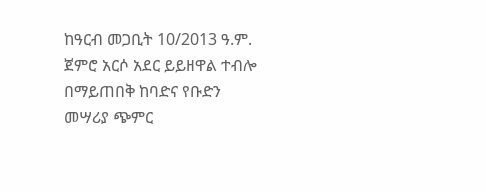ከዓርብ መጋቢት 10/2013 ዓ.ም. ጀምሮ አርሶ አደር ይይዘዋል ተብሎ በማይጠበቅ ከባድና የቡድን መሣሪያ ጭምር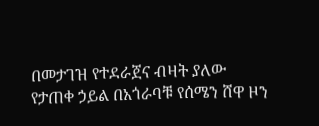በመታገዝ የተደራጀና ብዛት ያለው የታጠቀ ኃይል በአጎራባቹ የሰሜን ሸዋ ዞን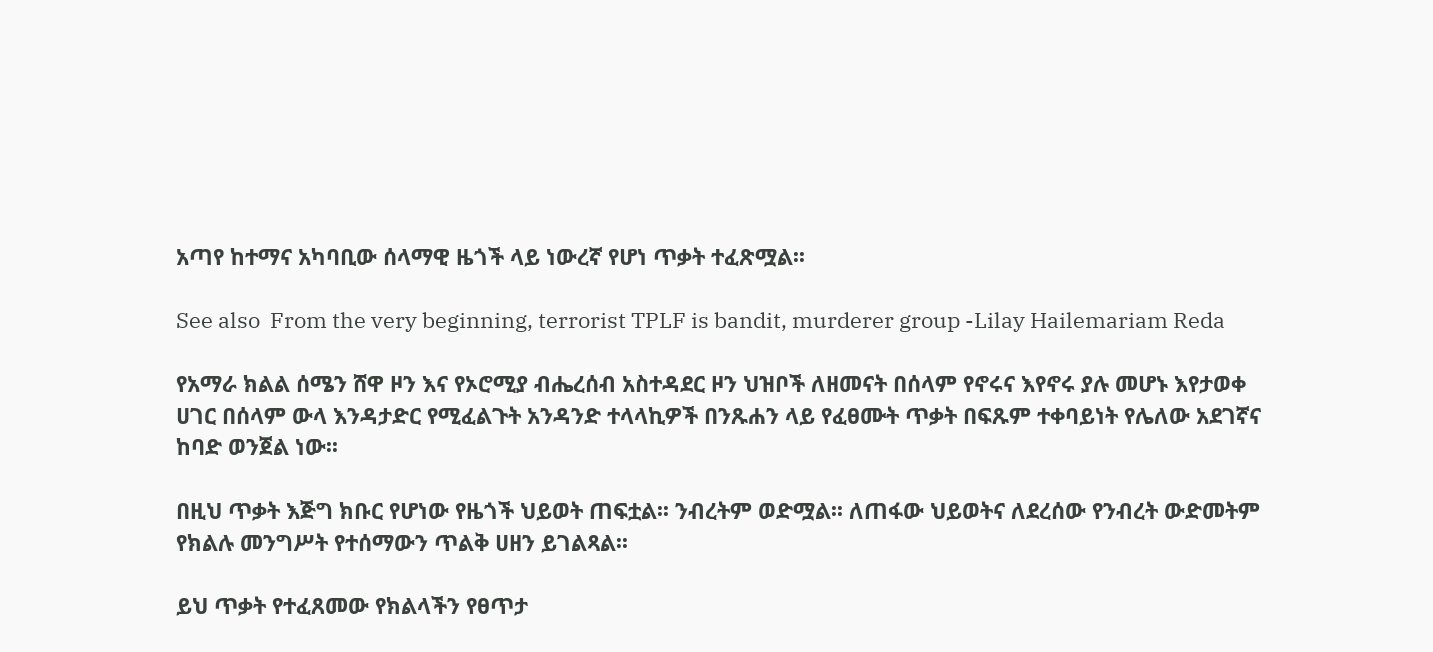አጣየ ከተማና አካባቢው ሰላማዊ ዜጎች ላይ ነውረኛ የሆነ ጥቃት ተፈጽሟል፡፡

See also  From the very beginning, terrorist TPLF is bandit, murderer group -Lilay Hailemariam Reda

የአማራ ክልል ሰሜን ሸዋ ዞን እና የኦሮሚያ ብሔረሰብ አስተዳደር ዞን ህዝቦች ለዘመናት በሰላም የኖሩና እየኖሩ ያሉ መሆኑ እየታወቀ ሀገር በሰላም ውላ እንዳታድር የሚፈልጉት አንዳንድ ተላላኪዎች በንጹሐን ላይ የፈፀሙት ጥቃት በፍጹም ተቀባይነት የሌለው አደገኛና ከባድ ወንጀል ነው፡፡

በዚህ ጥቃት እጅግ ክቡር የሆነው የዜጎች ህይወት ጠፍቷል፡፡ ንብረትም ወድሟል፡፡ ለጠፋው ህይወትና ለደረሰው የንብረት ውድመትም የክልሉ መንግሥት የተሰማውን ጥልቅ ሀዘን ይገልጻል፡፡

ይህ ጥቃት የተፈጸመው የክልላችን የፀጥታ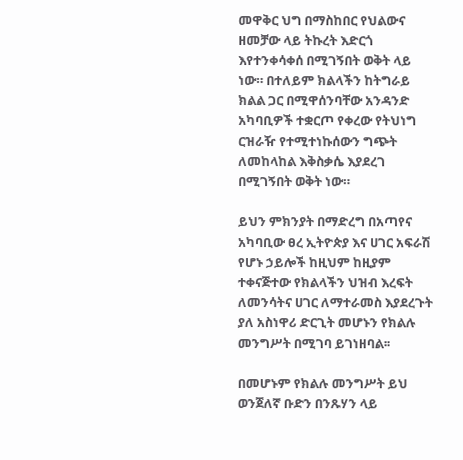መዋቅር ህግ በማስከበር የህልውና ዘመቻው ላይ ትኩረት እድርጎ እየተንቀሳቀሰ በሚገኝበት ወቅት ላይ ነው። በተለይም ክልላችን ከትግራይ ክልል ጋር በሚዋሰንባቸው አንዳንድ አካባቢዎች ተቋርጦ የቀረው የትህነግ ርዝራዥ የተሚተነኩሰውን ግጭት ለመከላከል እቅስቃሴ እያደረገ በሚገኝበት ወቅት ነው።

ይህን ምክንያት በማድረግ በአጣየና አካባቢው ፀረ ኢትዮጵያ እና ሀገር አፍራሽ የሆኑ ኃይሎች ከዚህም ከዚያም ተቀናጅተው የክልላችን ህዝብ እረፍት ለመንሳትና ሀገር ለማተራመስ እያደረጉት ያለ አስነዋሪ ድርጊት መሆኑን የክልሉ መንግሥት በሚገባ ይገነዘባል፡፡

በመሆኑም የክልሉ መንግሥት ይህ ወንጀለኛ ቡድን በንጹሃን ላይ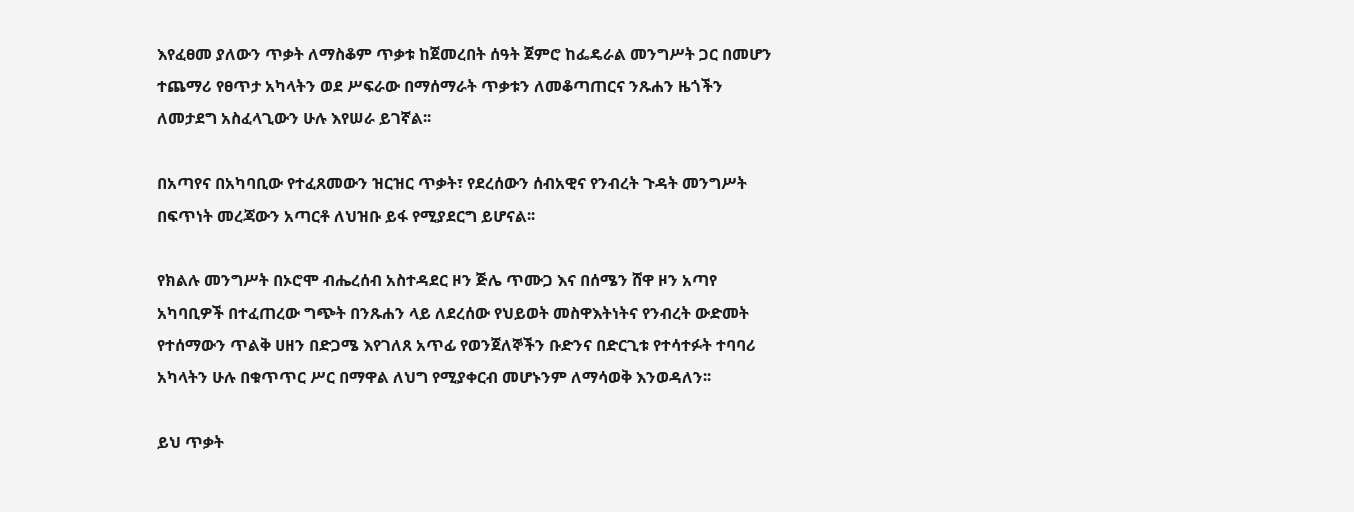እየፈፀመ ያለውን ጥቃት ለማስቆም ጥቃቱ ከጀመረበት ሰዓት ጀምሮ ከፌዴራል መንግሥት ጋር በመሆን ተጨማሪ የፀጥታ አካላትን ወደ ሥፍራው በማሰማራት ጥቃቱን ለመቆጣጠርና ንጹሐን ዜጎችን ለመታደግ አስፈላጊውን ሁሉ እየሠራ ይገኛል፡፡

በአጣየና በአካባቢው የተፈጸመውን ዝርዝር ጥቃት፣ የደረሰውን ሰብአዊና የንብረት ጉዳት መንግሥት በፍጥነት መረጃውን አጣርቶ ለህዝቡ ይፋ የሚያደርግ ይሆናል፡፡

የክልሉ መንግሥት በኦሮሞ ብሔረሰብ አስተዳደር ዞን ጅሌ ጥሙጋ እና በሰሜን ሸዋ ዞን አጣየ አካባቢዎች በተፈጠረው ግጭት በንጹሐን ላይ ለደረሰው የህይወት መስዋእትነትና የንብረት ውድመት የተሰማውን ጥልቅ ሀዘን በድጋሜ እየገለጸ አጥፊ የወንጀለኞችን ቡድንና በድርጊቱ የተሳተፉት ተባባሪ አካላትን ሁሉ በቁጥጥር ሥር በማዋል ለህግ የሚያቀርብ መሆኑንም ለማሳወቅ እንወዳለን፡፡

ይህ ጥቃት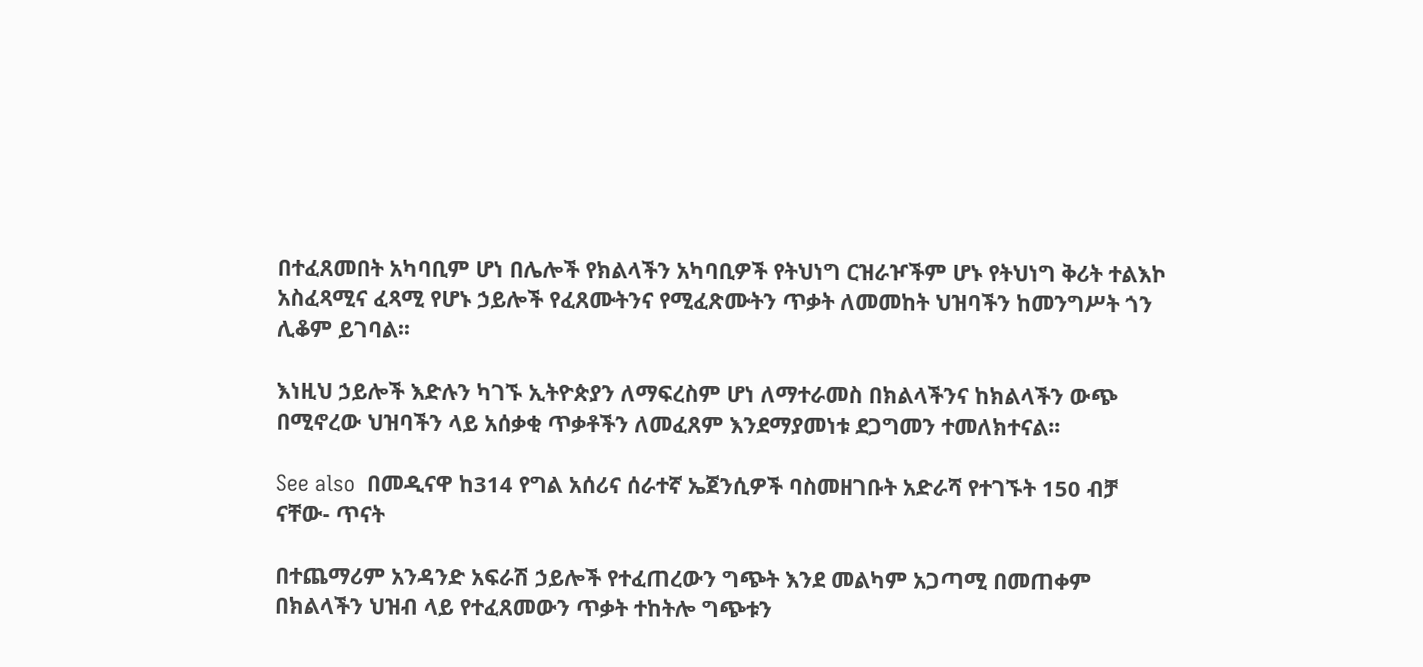በተፈጸመበት አካባቢም ሆነ በሌሎች የክልላችን አካባቢዎች የትህነግ ርዝራዦችም ሆኑ የትህነግ ቅሪት ተልእኮ አስፈጻሚና ፈጻሚ የሆኑ ኃይሎች የፈጸሙትንና የሚፈጽሙትን ጥቃት ለመመከት ህዝባችን ከመንግሥት ጎን ሊቆም ይገባል፡፡

እነዚህ ኃይሎች እድሉን ካገኙ ኢትዮጵያን ለማፍረስም ሆነ ለማተራመስ በክልላችንና ከክልላችን ውጭ በሚኖረው ህዝባችን ላይ አሰቃቂ ጥቃቶችን ለመፈጸም እንደማያመነቱ ደጋግመን ተመለክተናል፡፡

See also  በመዲናዋ ከ314 የግል አሰሪና ሰራተኛ ኤጀንሲዎች ባስመዘገቡት አድራሻ የተገኙት 150 ብቻ ናቸው- ጥናት

በተጨማሪም አንዳንድ አፍራሽ ኃይሎች የተፈጠረውን ግጭት እንደ መልካም አጋጣሚ በመጠቀም በክልላችን ህዝብ ላይ የተፈጸመውን ጥቃት ተከትሎ ግጭቱን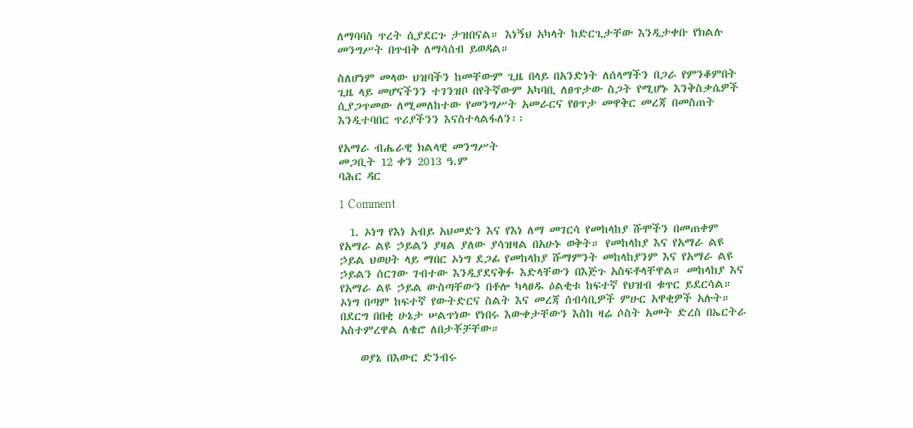ለማባባስ ጥረት ሲያደርጉ ታዝበናል። እነኝህ አካላት ከድርጊታቸው እንዲታቀቡ የክልሉ መንግሥት በጥብቅ ለማሳሰብ ይወዳል።

ስለሆነም መላው ህዝባችን ከመቸውም ጊዜ በላይ በአንድነት ለሰላማችን በጋራ የምንቆምበት ጊዜ ላይ መሆናችንን ተገንዝቦ በየትኛውም አካባቢ ለፀጥታው ስጋት የሚሆኑ እንቅስቃሴዎች ሲያጋጥመው ለሚመለከተው የመንግሥት አመራርና የፀጥታ መዋቅር መረጃ በመስጠት እንዲተባበር ጥሪያችንን እናስተላልፋለን፡፡

የአማራ ብሔራዊ ክልላዊ መንግሥት
መጋቢት 12 ቀን 2013 ዓ.ም
ባሕር ዳር

1 Comment

  1. ኦነግ የእነ አብይ አህመድን እና የእነ ለማ መገርሳ የመከላከያ ሹሞችን በመጠቀም የአማራ ልዩ ኃይልን ያዛል ያለው ያሳዝዛል በአሁኑ ወቅት። የመከላከያ እና የአማራ ልዩ ኃይል ህወሀት ላይ ማበር ኦነግ ደጋፊ የመከላከያ ሹማምንት መከላከያንም እና የአማራ ልዩ ኃይልን ሰርገው ገብተው እንዲያደናቅፉ እድላቸውን በእጅጉ አስፍቶላቸዋል። መከላከያ እና የአማራ ልዩ ኃይል ውስጣቸውን በቶሎ ካላፀዱ ዕልቂቱ ከፍተኛ የህዝብ ቁጥር ይደርሳል። ኦነግ በጣም ከፍተኛ የውትድርና ስልት እና መረጃ ሰብሳቢዎች ምሁር አዋቂዎች አሉት። በደርግ በበቂ ሁኔታ ሠልጥነው የነበሩ እውቀታቸውን እስከ ዛሬ ሶስት አመት ድረስ በኤርትራ አስተምረዋል ለቄሮ ለበታቾቻቸው።

    ወያኔ በእውር ድንብሩ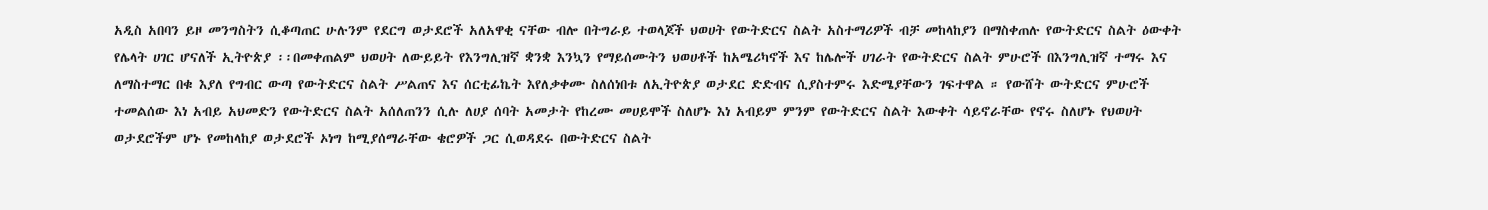አዲስ አበባን ይዞ መንግስትን ሲቆጣጠር ሁሉንም የደርግ ወታደሮች አለአዋቂ ናቸው ብሎ በትግራይ ተወላጆች ህወሀት የውትድርና ስልት አስተማሪዎች ብቻ መከላከያን በማስቀጠሉ የውትድርና ስልት ዕውቀት የሌላት ሀገር ሆናለች ኢትዮጵያ ፡፡በመቀጠልም ህወሀት ለውይይት የእንግሊዝኛ ቋንቋ እንኳን የማይሰሙትን ህወሀቶች ከአሜሪካኖች እና ከሌሎች ሀገራት የውትድርና ስልት ምሁሮች በእንግሊዝኛ ተማሩ እና ለማስተማር በቁ እያለ የግብር ውጣ የውትድርና ስልት ሥልጠና እና ሰርቲፊኬት እየለቃቀሙ ስለሰነበቱ ለኢትዮጵያ ወታደር ድድብና ሲያስተምሩ እድሜያቸውን ገፍተዋል ። የውሸት ውትድርና ምሁሮች ተመልሰው እነ አብይ አህመድን የውትድርና ስልት አሰለጠንን ሲሉ ለሀያ ሰባት አመታት የከረሙ መሀይሞች ስለሆኑ እነ አብይም ምንም የውትድርና ስልት እውቀት ሳይኖራቸው የኖሩ ስለሆኑ የህወሀት ወታደሮችም ሆኑ የመከላከያ ወታደሮች ኦነግ ከሚያሰማራቸው ቄሮዎች ጋር ሲወዳደሩ በውትድርና ስልት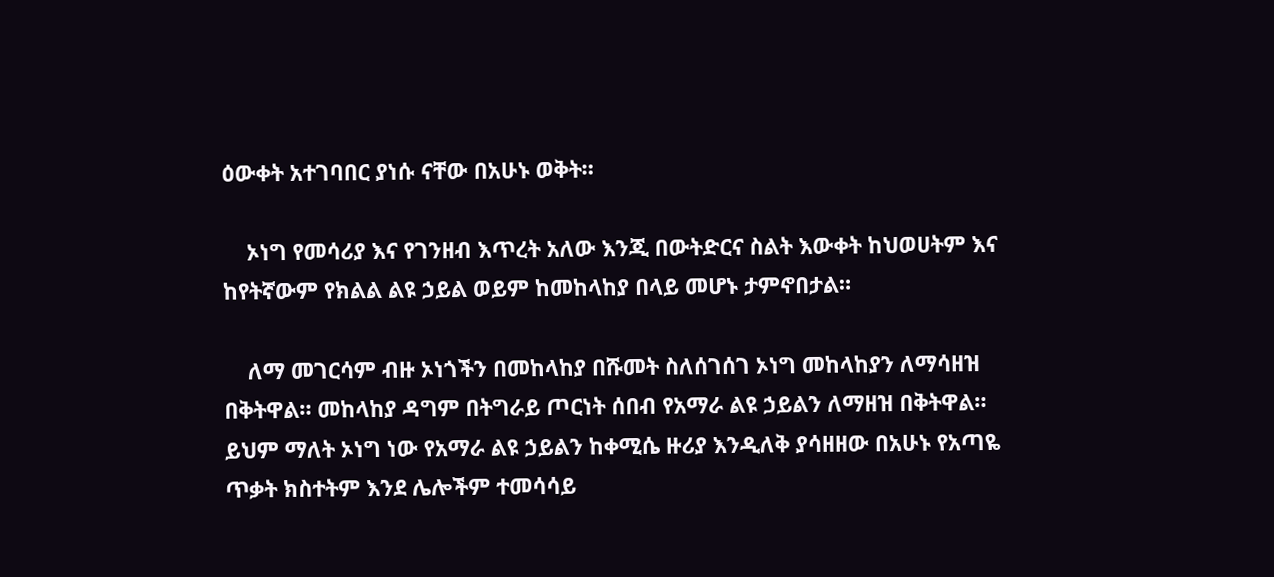ዕውቀት አተገባበር ያነሱ ናቸው በአሁኑ ወቅት።

    ኦነግ የመሳሪያ እና የገንዘብ እጥረት አለው እንጂ በውትድርና ስልት እውቀት ከህወሀትም እና ከየትኛውም የክልል ልዩ ኃይል ወይም ከመከላከያ በላይ መሆኑ ታምኖበታል።

    ለማ መገርሳም ብዙ ኦነጎችን በመከላከያ በሹመት ስለሰገሰገ ኦነግ መከላከያን ለማሳዘዝ በቅትዋል። መከላከያ ዳግም በትግራይ ጦርነት ሰበብ የአማራ ልዩ ኃይልን ለማዘዝ በቅትዋል። ይህም ማለት ኦነግ ነው የአማራ ልዩ ኃይልን ከቀሚሴ ዙሪያ እንዲለቅ ያሳዘዘው በአሁኑ የአጣዬ ጥቃት ክስተትም እንደ ሌሎችም ተመሳሳይ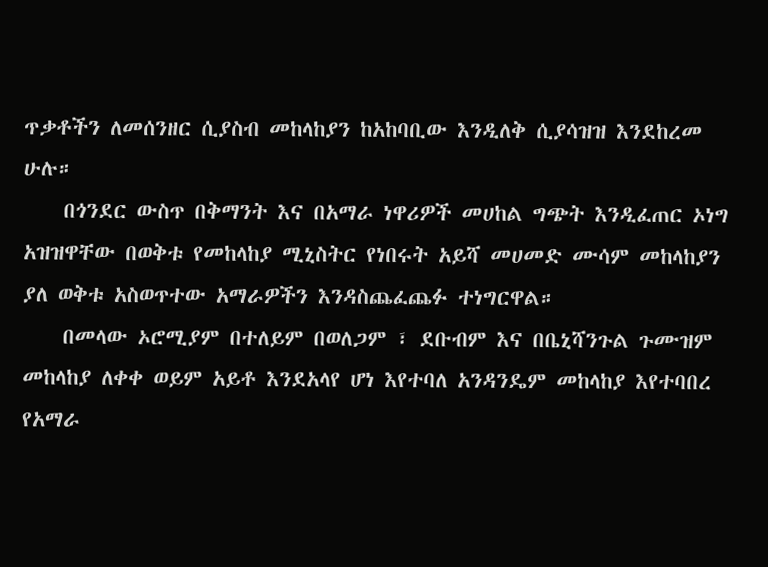ጥቃቶችን ለመሰንዘር ሲያስብ መከላከያን ከአከባቢው እንዲለቅ ሲያሳዝዝ እንደከረመ ሁሉ።
    በጎንደር ውስጥ በቅማንት እና በአማራ ነዋሪዎች መሀከል ግጭት እንዲፈጠር ኦነግ አዝዝዋቸው በወቅቱ የመከላከያ ሚኒስትር የነበሩት አይሻ መሀመድ ሙሳም መከላከያን ያለ ወቅቱ አስወጥተው አማራዎችን እንዳስጨፈጨፉ ተነግርዋል።
    በመላው ኦሮሚያም በተለይም በወለጋም ፣ ደቡብም እና በቤኒሻንጉል ጉሙዝም መከላከያ ለቀቀ ወይም አይቶ እንደአላየ ሆነ እየተባለ አንዳንዴም መከላከያ እየተባበረ የአማራ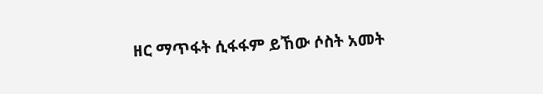ዘር ማጥፋት ሲፋፋም ይኸው ሶስት አመት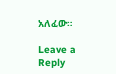አለፈው።

Leave a Reply